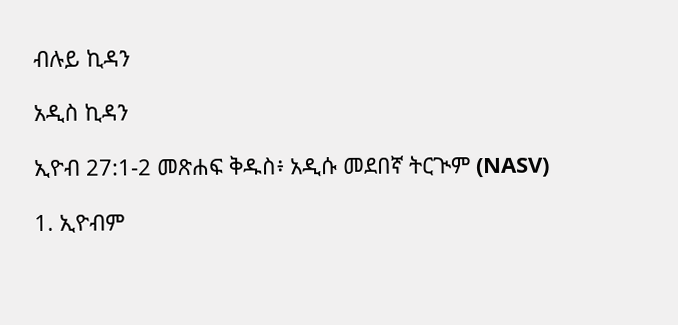ብሉይ ኪዳን

አዲስ ኪዳን

ኢዮብ 27:1-2 መጽሐፍ ቅዱስ፥ አዲሱ መደበኛ ትርጒም (NASV)

1. ኢዮብም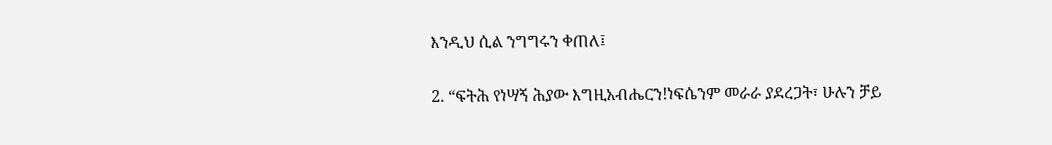እንዲህ ሲል ንግግሩን ቀጠለ፤

2. “ፍትሕ የነሣኝ ሕያው እግዚአብሔርን!ነፍሴንም መራራ ያደረጋት፣ ሁሉን ቻይ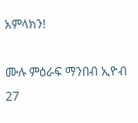አምላክን!

ሙሉ ምዕራፍ ማንበብ ኢዮብ 27